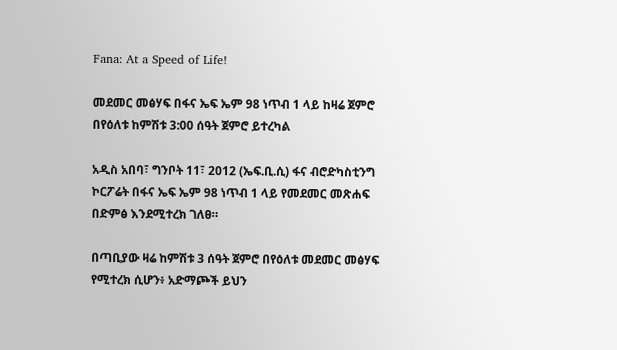Fana: At a Speed of Life!

መደመር መፅሃፍ በፋና ኤፍ ኤም 98 ነጥብ 1 ላይ ከዛሬ ጀምሮ በየዕለቱ ከምሽቱ 3:00 ሰዓት ጀምሮ ይተረካል

አዲስ አበባ፣ ግንቦት 11፣ 2012 (ኤፍ.ቢ.ሲ) ፋና ብሮድካስቲንግ ኮርፖሬት በፋና ኤፍ ኤም 98 ነጥብ 1 ላይ የመደመር መጽሐፍ በድምፅ እንደሚተረክ ገለፀ።

በጣቢያው ዛሬ ከምሽቱ 3 ሰዓት ጀምሮ በየዕለቱ መደመር መፅሃፍ የሚተረክ ሲሆን፥ አድማጮች ይህን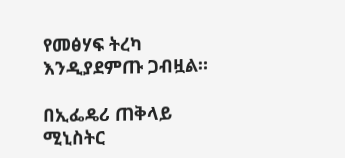የመፅሃፍ ትረካ እንዲያደምጡ ጋብዟል።

በኢፌዴሪ ጠቅላይ ሚኒስትር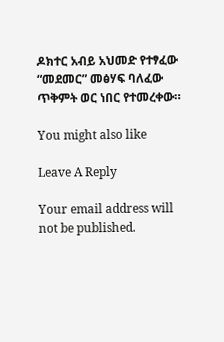ዶክተር አብይ አህመድ የተፃፈው “መደመር” መፅሃፍ ባለፈው ጥቅምት ወር ነበር የተመረቀው።

You might also like

Leave A Reply

Your email address will not be published.